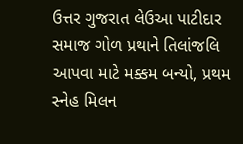ઉત્તર ગુજરાત લેઉઆ પાટીદાર સમાજ ગોળ પ્રથાને તિલાંજલિ આપવા માટે મક્કમ બન્યો, પ્રથમ સ્નેહ મિલન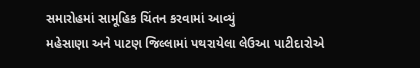સમારોહમાં સામૂહિક ચિંતન કરવામાં આવ્યું
મહેસાણા અને પાટણ જિલ્લામાં પથરાયેલા લેઉઆ પાટીદારોએ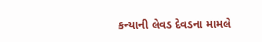કન્યાની લેવડ દેવડના મામલે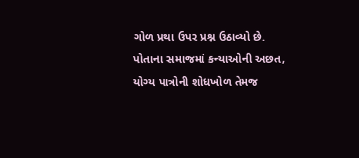ગોળ પ્રથા ઉપર પ્રશ્ન ઉઠાવ્યો છે. પોતાના સમાજમાં કન્યાઓની અછત, યોગ્ય પાત્રોની શોધખોળ તેમજ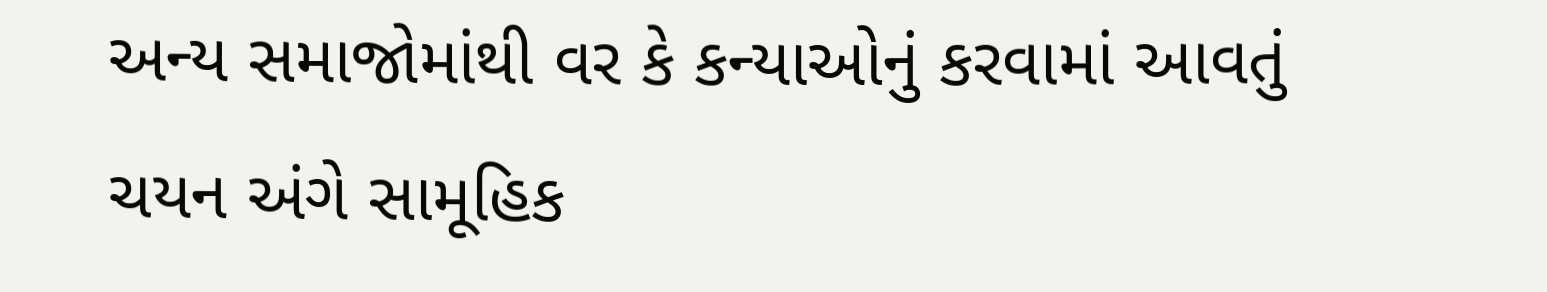અન્ય સમાજોમાંથી વર કે કન્યાઓનું કરવામાં આવતું ચયન અંગે સામૂહિક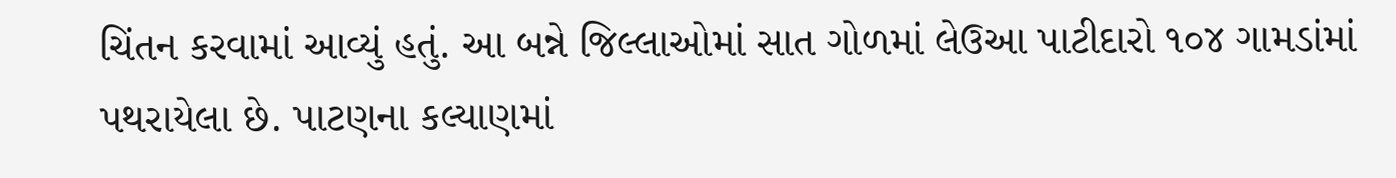ચિંતન કરવામાં આવ્યું હતું. આ બન્ને જિલ્લાઓમાં સાત ગોળમાં લેઉઆ પાટીદારો ૧૦૪ ગામડાંમાં પથરાયેલા છે. પાટણના કલ્યાણમાં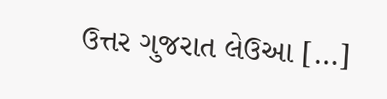ઉત્તર ગુજરાત લેઉઆ […]